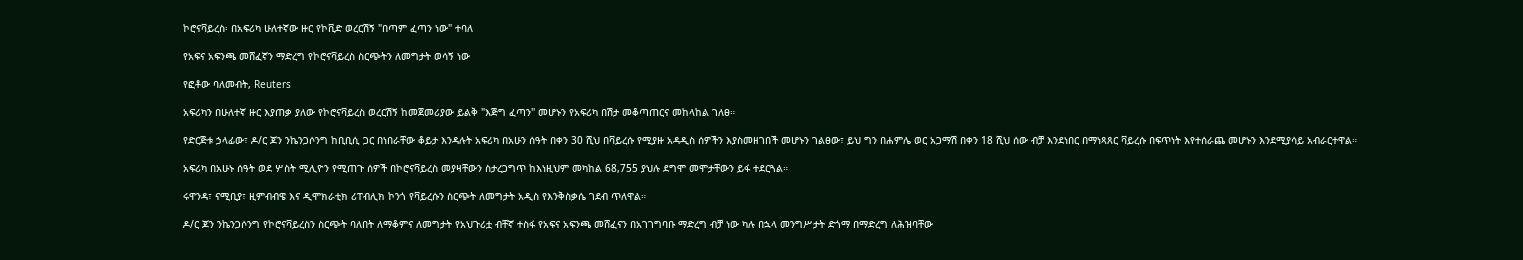ኮሮናቫይረስ፡ በአፍሪካ ሁለተኛው ዙር የኮቪድ ወረርሽኝ "በጣም ፈጣን ነው" ተባለ

የአፍና አፍንጫ መሸፈኛን ማድረግ የኮሮናቫይረስ ስርጭትን ለመግታት ወሳኝ ነው

የፎቶው ባለመብት, Reuters

አፍሪካን በሁለተኛ ዙር እያጠቃ ያለው የኮሮናቫይረስ ወረርሽኝ ከመጀመሪያው ይልቅ "እጅግ ፈጣን" መሆኑን የአፍሪካ በሽታ መቆጣጠርና መከላከል ገለፀ።

የድርጅቱ ኃላፊው፣ ዶ/ር ጆን ንኬንጋሶንግ ከቢቢሲ ጋር በነበራቸው ቆይታ እንዳሉት አፍሪካ በአሁን ሰዓት በቀን 30 ሺህ በቫይረሱ የሚያዙ አዳዲስ ሰዎችን እያስመዘገበች መሆኑን ገልፀው፣ ይህ ግን በሐምሌ ወር አጋማሽ በቀን 18 ሺህ ሰው ብቻ እንደነበር በማነጻጸር ቫይረሱ በፍጥነት እየተሰራጨ መሆኑን እንደሚያሳይ አብራርተዋል።

አፍሪካ በአሁኑ ሰዓት ወደ ሦስት ሚሊዮን የሚጠጉ ሰዎች በኮሮናቫይረስ መያዛቸውን ስታረጋግጥ ከእነዚህም መካከል 68,755 ያህሉ ደግሞ መሞታቸውን ይፋ ተደርጓል።

ሩዋንዳ፣ ናሚቢያ፣ ዚምብብዌ እና ዲሞክራቲክ ሪፐብሊክ ኮንጎ የቫይረሱን ስርጭት ለመግታት አዲስ የእንቅስቃሴ ገደብ ጥለዋል።

ዶ/ር ጆን ንኬንጋሶንግ የኮሮናቫይረስን ስርጭት ባለበት ለማቆምና ለመግታት የአህጉሪቷ ብቸኛ ተስፋ የአፍና አፍንጫ መሸፈናን በአገገግባቡ ማድረግ ብቻ ነው ካሉ በኋላ መንግሥታት ድጎማ በማድረግ ለሕዝባቸው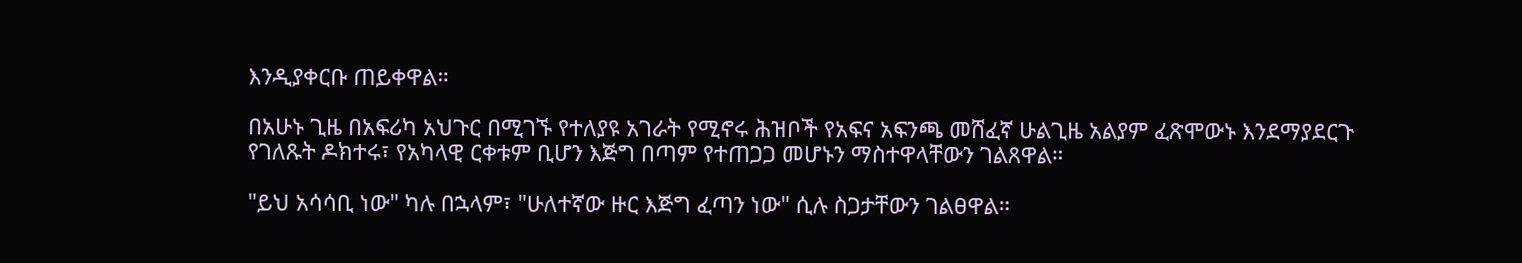እንዲያቀርቡ ጠይቀዋል።

በአሁኑ ጊዜ በአፍሪካ አህጉር በሚገኙ የተለያዩ አገራት የሚኖሩ ሕዝቦች የአፍና አፍንጫ መሸፈኛ ሁልጊዜ አልያም ፈጽሞውኑ እንደማያደርጉ የገለጹት ዶክተሩ፣ የአካላዊ ርቀቱም ቢሆን እጅግ በጣም የተጠጋጋ መሆኑን ማስተዋላቸውን ገልጸዋል።

"ይህ አሳሳቢ ነው" ካሉ በኋላም፣ "ሁለተኛው ዙር እጅግ ፈጣን ነው" ሲሉ ስጋታቸውን ገልፀዋል።